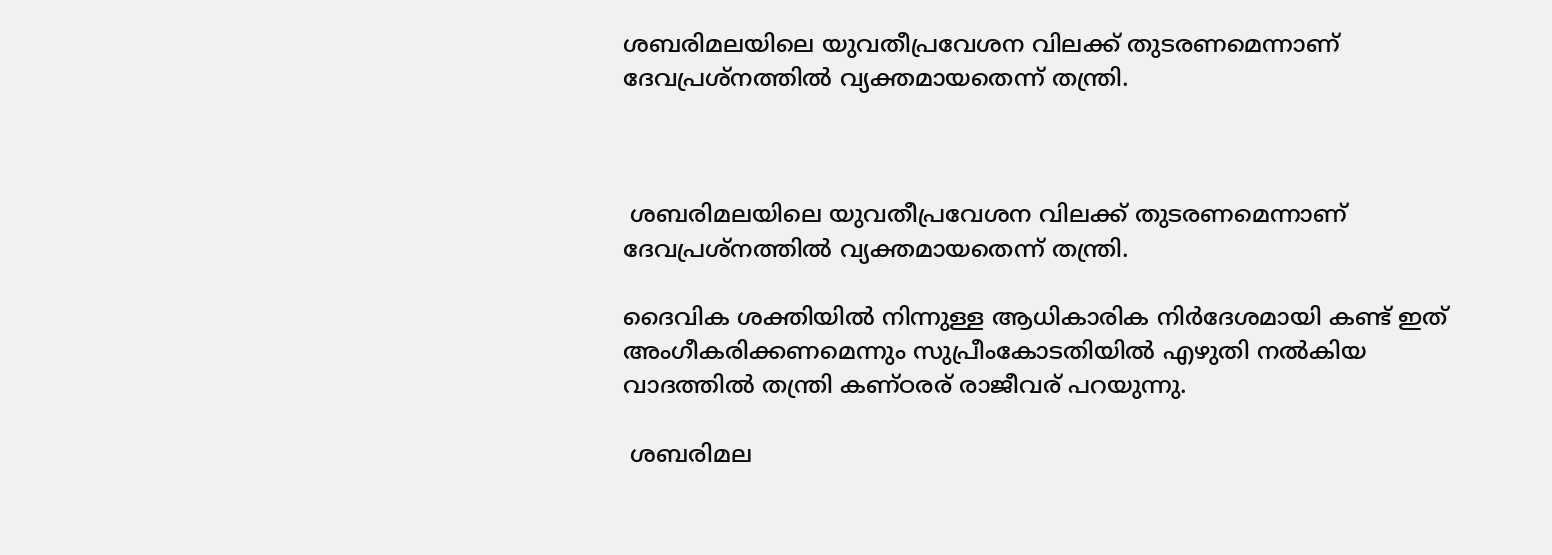ശബരിമലയിലെ യുവതീപ്രവേശന വിലക്ക് തുടരണമെന്നാണ് ദേവപ്രശ്‌നത്തില്‍ വ്യക്തമായതെന്ന് തന്ത്രി.



 ശബരിമലയിലെ യുവതീപ്രവേശന വിലക്ക് തുടരണമെന്നാണ് ദേവപ്രശ്‌നത്തില്‍ വ്യക്തമായതെന്ന് തന്ത്രി.

ദൈവിക ശക്തിയില്‍ നിന്നുള്ള ആധികാരിക നിര്‍ദേശമായി കണ്ട് ഇത് അംഗീകരിക്കണമെന്നും സുപ്രീംകോടതിയില്‍ എഴുതി നല്‍കിയ വാദത്തില്‍ തന്ത്രി കണ്ഠരര് രാജീവര് പറയുന്നു.

 ശബരിമല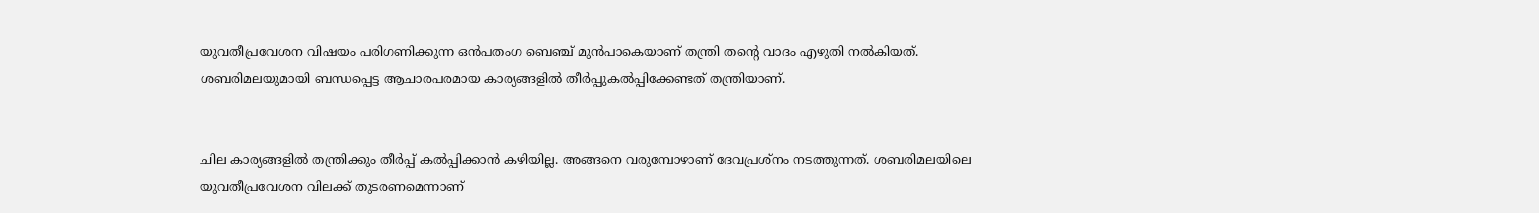യുവതീപ്രവേശന വിഷയം പരിഗണിക്കുന്ന ഒന്‍പതംഗ ബെഞ്ച് മുന്‍പാകെയാണ് തന്ത്രി തന്റെ വാദം എഴുതി നല്‍കിയത്. ശബരിമലയുമായി ബന്ധപ്പെട്ട ആചാരപരമായ കാര്യങ്ങളില്‍ തീര്‍പ്പുകല്‍പ്പിക്കേണ്ടത് തന്ത്രിയാണ്.


ചില കാര്യങ്ങളില്‍ തന്ത്രിക്കും തീര്‍പ്പ് കല്‍പ്പിക്കാന്‍ കഴിയില്ല. അങ്ങനെ വരുമ്പോഴാണ് ദേവപ്രശ്‌നം നടത്തുന്നത്. ശബരിമലയിലെ യുവതീപ്രവേശന വിലക്ക് തുടരണമെന്നാണ്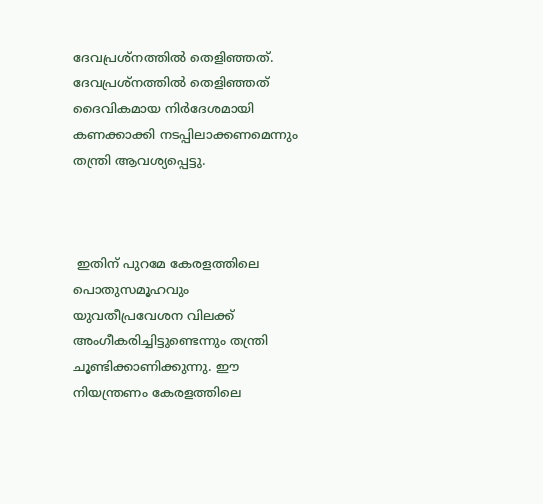ദേവപ്രശ്‌നത്തില്‍ തെളിഞ്ഞത്. ദേവപ്രശ്‌നത്തില്‍ തെളിഞ്ഞത് ദൈവികമായ നിര്‍ദേശമായി കണക്കാക്കി നടപ്പിലാക്കണമെന്നും തന്ത്രി ആവശ്യപ്പെട്ടു.



 ഇതിന് പുറമേ കേരളത്തിലെ പൊതുസമൂഹവും യുവതീപ്രവേശന വിലക്ക് അംഗീകരിച്ചിട്ടുണ്ടെന്നും തന്ത്രി ചൂണ്ടിക്കാണിക്കുന്നു. ഈ നിയന്ത്രണം കേരളത്തിലെ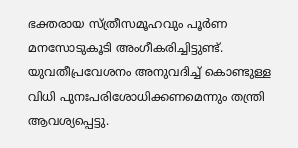ഭക്തരായ സ്ത്രീസമൂഹവും പൂര്‍ണ മനസോടുകൂടി അംഗീകരിച്ചിട്ടുണ്ട്. യുവതീപ്രവേശനം അനുവദിച്ച് കൊണ്ടുള്ള വിധി പുനഃപരിശോധിക്കണമെന്നും തന്ത്രി ആവശ്യപ്പെട്ടു.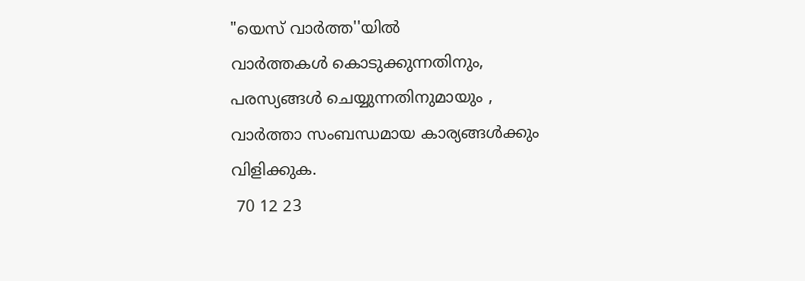"യെസ് വാർത്ത''യിൽ
വാർത്തകൾ കൊടുക്കുന്നതിനും,
പരസ്യങ്ങൾ ചെയ്യുന്നതിനുമായും ,
വാർത്താ സംബന്ധമായ കാര്യങ്ങൾക്കും
വിളിക്കുക.
 70 12 23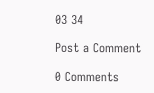03 34

Post a Comment

0 Comments